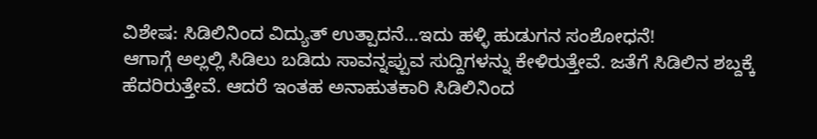ವಿಶೇಷ: ಸಿಡಿಲಿನಿಂದ ವಿದ್ಯುತ್ ಉತ್ಪಾದನೆ...ಇದು ಹಳ್ಳಿ ಹುಡುಗನ ಸಂಶೋಧನೆ!
ಆಗಾಗ್ಗೆ ಅಲ್ಲಲ್ಲಿ ಸಿಡಿಲು ಬಡಿದು ಸಾವನ್ನಪ್ಪುವ ಸುದ್ದಿಗಳನ್ನು ಕೇಳಿರುತ್ತೇವೆ. ಜತೆಗೆ ಸಿಡಿಲಿನ ಶಬ್ದಕ್ಕೆ ಹೆದರಿರುತ್ತೇವೆ. ಆದರೆ ಇಂತಹ ಅನಾಹುತಕಾರಿ ಸಿಡಿಲಿನಿಂದ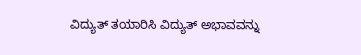ವಿದ್ಯುತ್ ತಯಾರಿಸಿ ವಿದ್ಯುತ್ ಅಭಾವವನ್ನು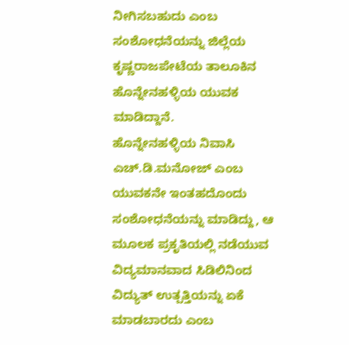ನೀಗಿಸಬಹುದು ಎಂಬ ಸಂಶೋಧನೆಯನ್ನು ಜಿಲ್ಲೆಯ ಕೃಷ್ಣರಾಜಪೇಟೆಯ ತಾಲೂಕಿನ ಹೊನ್ನೇನಹಳ್ಳಿಯ ಯುವಕ ಮಾಡಿದ್ದಾನೆ.
ಹೊನ್ನೇನಹಳ್ಳಿಯ ನಿವಾಸಿ ಎಚ್.ಡಿ.ಮನೋಜ್ ಎಂಬ ಯುವಕನೇ ಇಂತಹದೊಂದು ಸಂಶೋಧನೆಯನ್ನು ಮಾಡಿದ್ದು, ಆ ಮೂಲಕ ಪ್ರಕೃತಿಯಲ್ಲಿ ನಡೆಯುವ ವಿದ್ಯಮಾನವಾದ ಸಿಡಿಲಿನಿಂದ ವಿದ್ಯುತ್ ಉತ್ಪತ್ತಿಯನ್ನು ಏಕೆ ಮಾಡಬಾರದು ಎಂಬ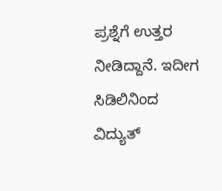ಪ್ರಶ್ನೆಗೆ ಉತ್ತರ ನೀಡಿದ್ದಾನೆ. ಇದೀಗ ಸಿಡಿಲಿನಿಂದ ವಿದ್ಯುತ್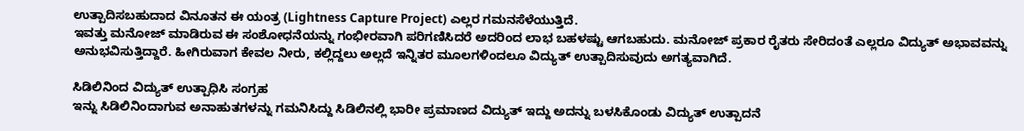ಉತ್ಪಾದಿಸಬಹುದಾದ ವಿನೂತನ ಈ ಯಂತ್ರ (Lightness Capture Project) ಎಲ್ಲರ ಗಮನಸೆಳೆಯುತ್ತಿದೆ.
ಇವತ್ತು ಮನೋಜ್ ಮಾಡಿರುವ ಈ ಸಂಶೋಧನೆಯನ್ನು ಗಂಭೀರವಾಗಿ ಪರಿಗಣಿಸಿದರೆ ಅದರಿಂದ ಲಾಭ ಬಹಳಷ್ಟು ಆಗಬಹುದು. ಮನೋಜ್ ಪ್ರಕಾರ ರೈತರು ಸೇರಿದಂತೆ ಎಲ್ಲರೂ ವಿದ್ಯುತ್ ಅಭಾವವನ್ನು ಅನುಭವಿಸುತ್ತಿದ್ದಾರೆ. ಹೀಗಿರುವಾಗ ಕೇವಲ ನೀರು, ಕಲ್ಲಿದ್ದಲು ಅಲ್ಲದೆ ಇನ್ನಿತರ ಮೂಲಗಳಿಂದಲೂ ವಿದ್ಯುತ್ ಉತ್ಪಾದಿಸುವುದು ಅಗತ್ಯವಾಗಿದೆ.

ಸಿಡಿಲಿನಿಂದ ವಿದ್ಯುತ್ ಉತ್ಪಾಧಿಸಿ ಸಂಗ್ರಹ
ಇನ್ನು ಸಿಡಿಲಿನಿಂದಾಗುವ ಅನಾಹುತಗಳನ್ನು ಗಮನಿಸಿದ್ದು ಸಿಡಿಲಿನಲ್ಲಿ ಭಾರೀ ಪ್ರಮಾಣದ ವಿದ್ಯುತ್ ಇದ್ದು ಅದನ್ನು ಬಳಸಿಕೊಂಡು ವಿದ್ಯುತ್ ಉತ್ಪಾದನೆ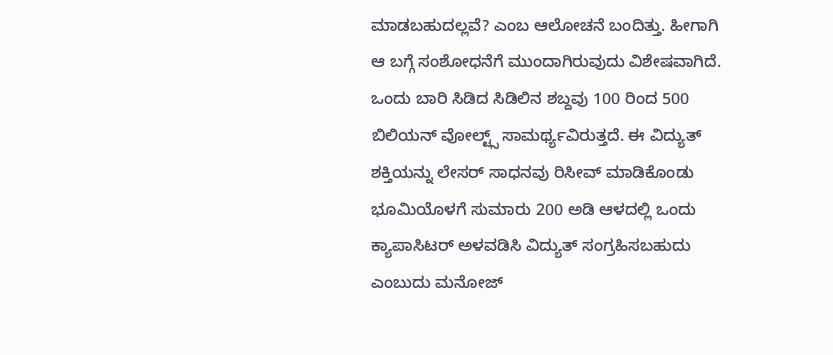ಮಾಡಬಹುದಲ್ಲವೆ? ಎಂಬ ಆಲೋಚನೆ ಬಂದಿತ್ತು. ಹೀಗಾಗಿ ಆ ಬಗ್ಗೆ ಸಂಶೋಧನೆಗೆ ಮುಂದಾಗಿರುವುದು ವಿಶೇಷವಾಗಿದೆ. ಒಂದು ಬಾರಿ ಸಿಡಿದ ಸಿಡಿಲಿನ ಶಬ್ದವು 100 ರಿಂದ 500 ಬಿಲಿಯನ್ ವೋಲ್ಟ್ಸ್ ಸಾಮರ್ಥ್ಯವಿರುತ್ತದೆ. ಈ ವಿದ್ಯುತ್ ಶಕ್ತಿಯನ್ನು ಲೇಸರ್ ಸಾಧನವು ರಿಸೀವ್ ಮಾಡಿಕೊಂಡು ಭೂಮಿಯೊಳಗೆ ಸುಮಾರು 200 ಅಡಿ ಆಳದಲ್ಲಿ ಒಂದು ಕ್ಯಾಪಾಸಿಟರ್ ಅಳವಡಿಸಿ ವಿದ್ಯುತ್ ಸಂಗ್ರಹಿಸಬಹುದು ಎಂಬುದು ಮನೋಜ್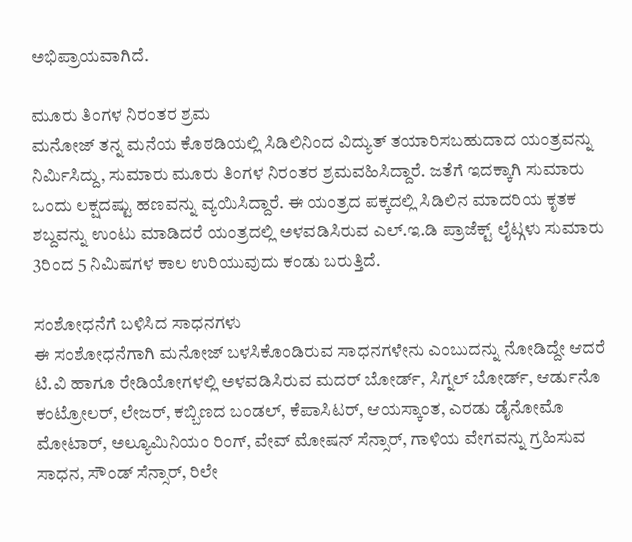ಅಭಿಪ್ರಾಯವಾಗಿದೆ.

ಮೂರು ತಿಂಗಳ ನಿರಂತರ ಶ್ರಮ
ಮನೋಜ್ ತನ್ನ ಮನೆಯ ಕೊಠಡಿಯಲ್ಲಿ ಸಿಡಿಲಿನಿಂದ ವಿದ್ಯುತ್ ತಯಾರಿಸಬಹುದಾದ ಯಂತ್ರವನ್ನು ನಿರ್ಮಿಸಿದ್ದು, ಸುಮಾರು ಮೂರು ತಿಂಗಳ ನಿರಂತರ ಶ್ರಮವಹಿಸಿದ್ದಾರೆ. ಜತೆಗೆ ಇದಕ್ಕಾಗಿ ಸುಮಾರು ಒಂದು ಲಕ್ಷದಷ್ಟು ಹಣವನ್ನು ವ್ಯಯಿಸಿದ್ದಾರೆ. ಈ ಯಂತ್ರದ ಪಕ್ಕದಲ್ಲಿ ಸಿಡಿಲಿನ ಮಾದರಿಯ ಕೃತಕ ಶಬ್ದವನ್ನು ಉಂಟು ಮಾಡಿದರೆ ಯಂತ್ರದಲ್ಲಿ ಅಳವಡಿಸಿರುವ ಎಲ್.ಇ.ಡಿ ಪ್ರಾಜೆಕ್ಟ್ ಲೈಟ್ಗಳು ಸುಮಾರು 3ರಿಂದ 5 ನಿಮಿಷಗಳ ಕಾಲ ಉರಿಯುವುದು ಕಂಡು ಬರುತ್ತಿದೆ.

ಸಂಶೋಧನೆಗೆ ಬಳಿಸಿದ ಸಾಧನಗಳು
ಈ ಸಂಶೋಧನೆಗಾಗಿ ಮನೋಜ್ ಬಳಸಿಕೊಂಡಿರುವ ಸಾಧನಗಳೇನು ಎಂಬುದನ್ನು ನೋಡಿದ್ದೇ ಆದರೆ ಟಿ.ವಿ ಹಾಗೂ ರೇಡಿಯೋಗಳಲ್ಲಿ ಅಳವಡಿಸಿರುವ ಮದರ್ ಬೋರ್ಡ್, ಸಿಗ್ನಲ್ ಬೋರ್ಡ್, ಆರ್ಡುನೊ ಕಂಟ್ರೋಲರ್, ಲೇಜರ್, ಕಬ್ಬಿಣದ ಬಂಡಲ್, ಕೆಪಾಸಿಟರ್, ಆಯಸ್ಕಾಂತ, ಎರಡು ಡೈನೋಮೊ ಮೋಟಾರ್, ಅಲ್ಯೂಮಿನಿಯಂ ರಿಂಗ್, ವೇವ್ ಮೋಷನ್ ಸೆನ್ಸಾರ್, ಗಾಳಿಯ ವೇಗವನ್ನು ಗ್ರಹಿಸುವ ಸಾಧನ, ಸೌಂಡ್ ಸೆನ್ಸಾರ್, ರಿಲೇ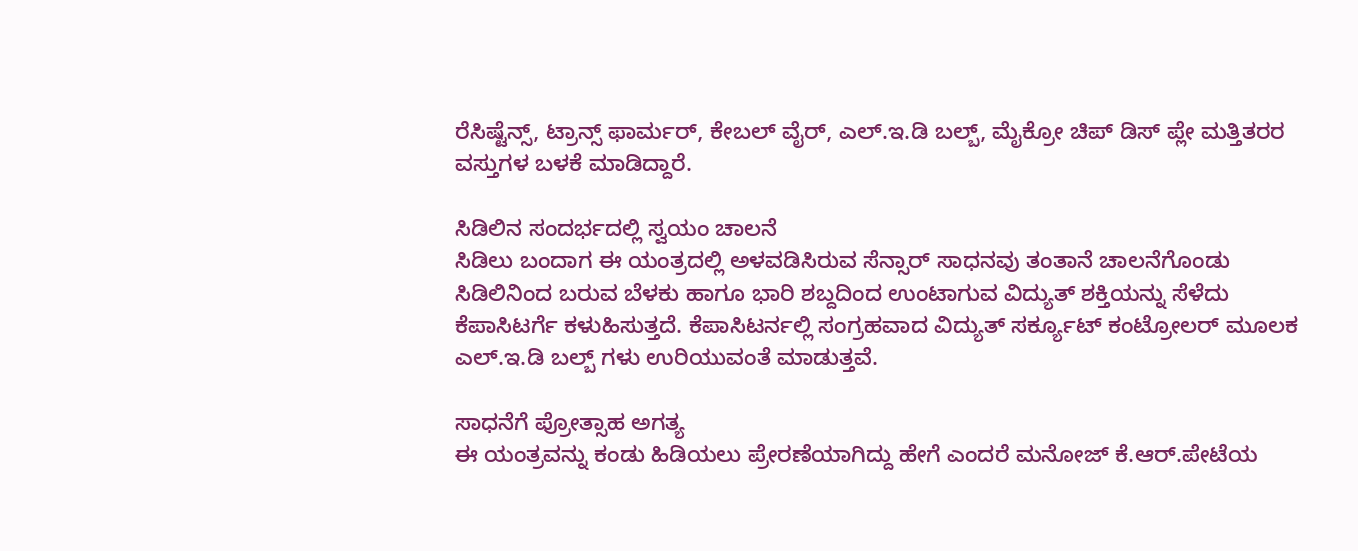ರೆಸಿಷ್ಟೆನ್ಸ್, ಟ್ರಾನ್ಸ್ ಫಾರ್ಮರ್, ಕೇಬಲ್ ವೈರ್, ಎಲ್.ಇ.ಡಿ ಬಲ್ಬ್, ಮೈಕ್ರೋ ಚಿಪ್ ಡಿಸ್ ಪ್ಲೇ ಮತ್ತಿತರರ ವಸ್ತುಗಳ ಬಳಕೆ ಮಾಡಿದ್ದಾರೆ.

ಸಿಡಿಲಿನ ಸಂದರ್ಭದಲ್ಲಿ ಸ್ವಯಂ ಚಾಲನೆ
ಸಿಡಿಲು ಬಂದಾಗ ಈ ಯಂತ್ರದಲ್ಲಿ ಅಳವಡಿಸಿರುವ ಸೆನ್ಸಾರ್ ಸಾಧನವು ತಂತಾನೆ ಚಾಲನೆಗೊಂಡು ಸಿಡಿಲಿನಿಂದ ಬರುವ ಬೆಳಕು ಹಾಗೂ ಭಾರಿ ಶಬ್ದದಿಂದ ಉಂಟಾಗುವ ವಿದ್ಯುತ್ ಶಕ್ತಿಯನ್ನು ಸೆಳೆದು ಕೆಪಾಸಿಟರ್ಗೆ ಕಳುಹಿಸುತ್ತದೆ. ಕೆಪಾಸಿಟರ್ನಲ್ಲಿ ಸಂಗ್ರಹವಾದ ವಿದ್ಯುತ್ ಸರ್ಕ್ಯೂಟ್ ಕಂಟ್ರೋಲರ್ ಮೂಲಕ ಎಲ್.ಇ.ಡಿ ಬಲ್ಬ್ ಗಳು ಉರಿಯುವಂತೆ ಮಾಡುತ್ತವೆ.

ಸಾಧನೆಗೆ ಪ್ರೋತ್ಸಾಹ ಅಗತ್ಯ
ಈ ಯಂತ್ರವನ್ನು ಕಂಡು ಹಿಡಿಯಲು ಪ್ರೇರಣೆಯಾಗಿದ್ದು ಹೇಗೆ ಎಂದರೆ ಮನೋಜ್ ಕೆ.ಆರ್.ಪೇಟೆಯ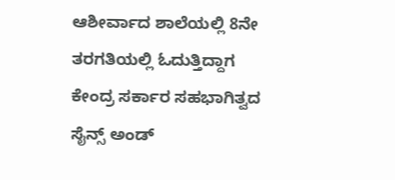ಆಶೀರ್ವಾದ ಶಾಲೆಯಲ್ಲಿ 8ನೇ ತರಗತಿಯಲ್ಲಿ ಓದುತ್ತಿದ್ದಾಗ ಕೇಂದ್ರ ಸರ್ಕಾರ ಸಹಭಾಗಿತ್ವದ ಸೈನ್ಸ್ ಅಂಡ್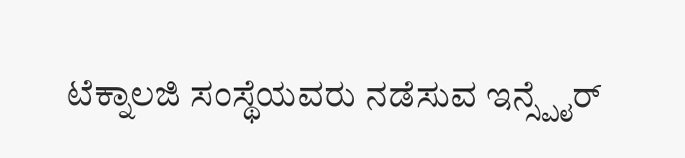ಟೆಕ್ನಾಲಜಿ ಸಂಸ್ಥೆಯವರು ನಡೆಸುವ ಇನ್ಸ್ಪೈರ್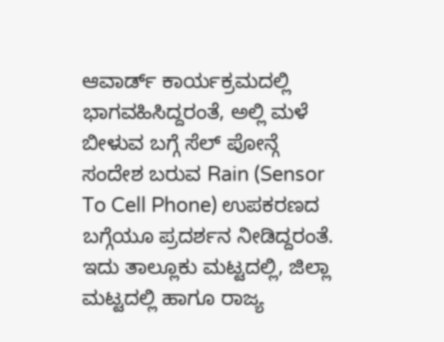ಆವಾರ್ಡ್ ಕಾರ್ಯಕ್ರಮದಲ್ಲಿ ಭಾಗವಹಿಸಿದ್ದರಂತೆ, ಅಲ್ಲಿ ಮಳೆ ಬೀಳುವ ಬಗ್ಗೆ ಸೆಲ್ ಪೋನ್ಗೆ ಸಂದೇಶ ಬರುವ Rain (Sensor To Cell Phone) ಉಪಕರಣದ ಬಗ್ಗೆಯೂ ಪ್ರದರ್ಶನ ನೀಡಿದ್ದರಂತೆ.
ಇದು ತಾಲ್ಲೂಕು ಮಟ್ಟದಲ್ಲಿ, ಜಿಲ್ಲಾ ಮಟ್ಟದಲ್ಲಿ ಹಾಗೂ ರಾಜ್ಯ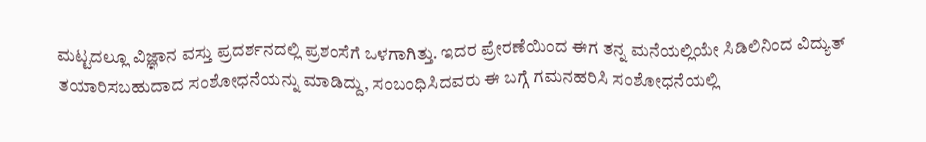ಮಟ್ಟದಲ್ಲೂ ವಿಜ್ಞಾನ ವಸ್ತು ಪ್ರದರ್ಶನದಲ್ಲಿ ಪ್ರಶಂಸೆಗೆ ಒಳಗಾಗಿತ್ತು. ಇದರ ಪ್ರೇರಣೆಯಿಂದ ಈಗ ತನ್ನ ಮನೆಯಲ್ಲಿಯೇ ಸಿಡಿಲಿನಿಂದ ವಿದ್ಯುತ್ ತಯಾರಿಸಬಹುದಾದ ಸಂಶೋಧನೆಯನ್ನು ಮಾಡಿದ್ದು, ಸಂಬಂಧಿಸಿದವರು ಈ ಬಗ್ಗೆ ಗಮನಹರಿಸಿ ಸಂಶೋಧನೆಯಲ್ಲಿ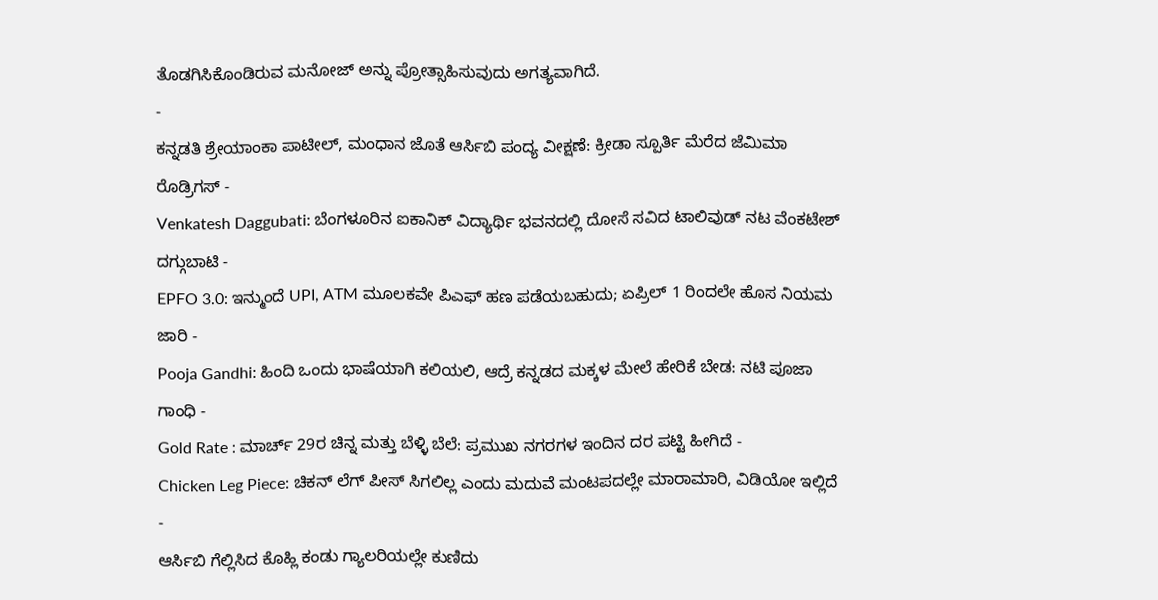ತೊಡಗಿಸಿಕೊಂಡಿರುವ ಮನೋಜ್ ಅನ್ನು ಪ್ರೋತ್ಸಾಹಿಸುವುದು ಅಗತ್ಯವಾಗಿದೆ.
-
ಕನ್ನಡತಿ ಶ್ರೇಯಾಂಕಾ ಪಾಟೀಲ್, ಮಂಧಾನ ಜೊತೆ ಆರ್ಸಿಬಿ ಪಂದ್ಯ ವೀಕ್ಷಣೆ: ಕ್ರೀಡಾ ಸ್ಪೂರ್ತಿ ಮೆರೆದ ಜೆಮಿಮಾ ರೊಡ್ರಿಗಸ್ -
Venkatesh Daggubati: ಬೆಂಗಳೂರಿನ ಐಕಾನಿಕ್ ವಿದ್ಯಾರ್ಥಿ ಭವನದಲ್ಲಿ ದೋಸೆ ಸವಿದ ಟಾಲಿವುಡ್ ನಟ ವೆಂಕಟೇಶ್ ದಗ್ಗುಬಾಟಿ -
EPFO 3.0: ಇನ್ಮುಂದೆ UPI, ATM ಮೂಲಕವೇ ಪಿಎಫ್ ಹಣ ಪಡೆಯಬಹುದು; ಏಪ್ರಿಲ್ 1 ರಿಂದಲೇ ಹೊಸ ನಿಯಮ ಜಾರಿ -
Pooja Gandhi: ಹಿಂದಿ ಒಂದು ಭಾಷೆಯಾಗಿ ಕಲಿಯಲಿ, ಆದ್ರೆ ಕನ್ನಡದ ಮಕ್ಕಳ ಮೇಲೆ ಹೇರಿಕೆ ಬೇಡ: ನಟಿ ಪೂಜಾ ಗಾಂಧಿ -
Gold Rate : ಮಾರ್ಚ್ 29ರ ಚಿನ್ನ ಮತ್ತು ಬೆಳ್ಳಿ ಬೆಲೆ: ಪ್ರಮುಖ ನಗರಗಳ ಇಂದಿನ ದರ ಪಟ್ಟಿ ಹೀಗಿದೆ -
Chicken Leg Piece: ಚಿಕನ್ ಲೆಗ್ ಪೀಸ್ ಸಿಗಲಿಲ್ಲ ಎಂದು ಮದುವೆ ಮಂಟಪದಲ್ಲೇ ಮಾರಾಮಾರಿ, ವಿಡಿಯೋ ಇಲ್ಲಿದೆ -
ಆರ್ಸಿಬಿ ಗೆಲ್ಲಿಸಿದ ಕೊಹ್ಲಿ ಕಂಡು ಗ್ಯಾಲರಿಯಲ್ಲೇ ಕುಣಿದು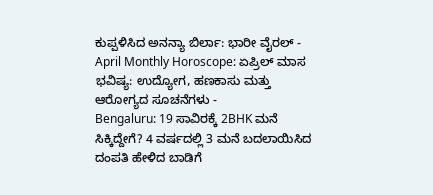ಕುಪ್ಪಳಿಸಿದ ಅನನ್ಯಾ ಬಿರ್ಲಾ: ಭಾರೀ ವೈರಲ್ -
April Monthly Horoscope: ಏಪ್ರಿಲ್ ಮಾಸ ಭವಿಷ್ಯ: ಉದ್ಯೋಗ, ಹಣಕಾಸು ಮತ್ತು ಆರೋಗ್ಯದ ಸೂಚನೆಗಳು -
Bengaluru: 19 ಸಾವಿರಕ್ಕೆ 2BHK ಮನೆ ಸಿಕ್ಕಿದ್ದೇಗೆ? 4 ವರ್ಷದಲ್ಲಿ 3 ಮನೆ ಬದಲಾಯಿಸಿದ ದಂಪತಿ ಹೇಳಿದ ಬಾಡಿಗೆ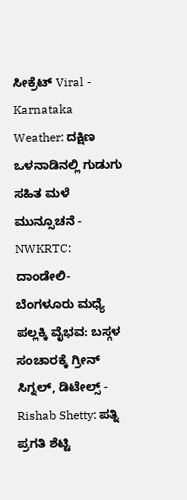ಸೀಕ್ರೆಟ್ Viral -
Karnataka Weather: ದಕ್ಷಿಣ ಒಳನಾಡಿನಲ್ಲಿ ಗುಡುಗು ಸಹಿತ ಮಳೆ ಮುನ್ಸೂಚನೆ -
NWKRTC: ದಾಂಡೇಲಿ-ಬೆಂಗಳೂರು ಮಧ್ಯೆ ಪಲ್ಲಕ್ಕಿ ವೈಭವ: ಬಸ್ಗಳ ಸಂಚಾರಕ್ಕೆ ಗ್ರೀನ್ ಸಿಗ್ನಲ್, ಡಿಟೇಲ್ಸ್ -
Rishab Shetty: ಪತ್ನಿ ಪ್ರಗತಿ ಶೆಟ್ಟಿ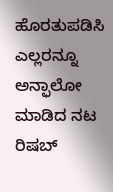ಹೊರತುಪಡಿಸಿ ಎಲ್ಲರನ್ನೂ ಅನ್ಫಾಲೋ ಮಾಡಿದ ನಟ ರಿಷಬ್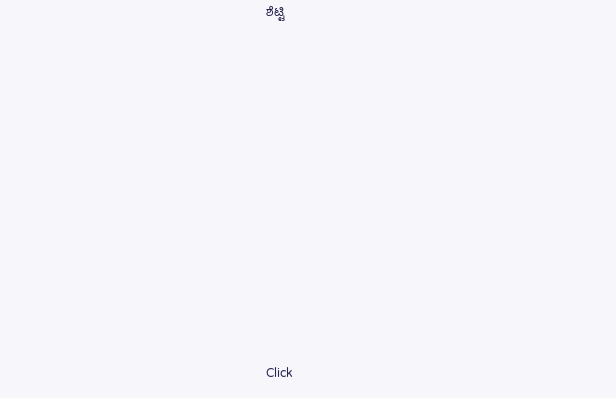ಶೆಟ್ಟಿ












Click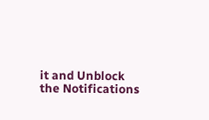it and Unblock the Notifications